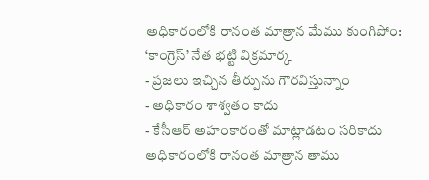అధికారంలోకి రానంత మాత్రాన మేము కుంగిపోం: ‘కాంగ్రెస్’ నేత భట్టి విక్రమార్క
- ప్రజలు ఇచ్చిన తీర్పును గౌరవిస్తున్నాం
- అధికారం శాశ్వతం కాదు
- కేసీఆర్ అహంకారంతో మాట్లాడటం సరికాదు
అధికారంలోకి రానంత మాత్రాన తాము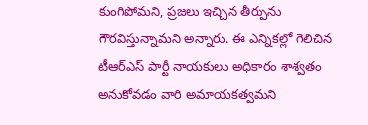కుంగిపోమని, ప్రజలు ఇచ్చిన తీర్పును గౌరవిస్తున్నామని అన్నారు. ఈ ఎన్నికల్లో గెలిచిన టీఆర్ఎస్ పార్టీ నాయకులు అధికారం శాశ్వతం అనుకోవడం వారి అమాయకత్వమని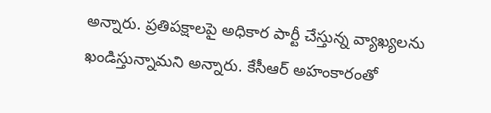అన్నారు. ప్రతిపక్షాలపై అధికార పార్టీ చేస్తున్న వ్యాఖ్యలను ఖండిస్తున్నామని అన్నారు. కేసీఆర్ అహంకారంతో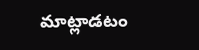మాట్లాడటం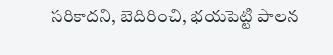సరికాదని, బెదిరించి, భయపెట్టి పాలన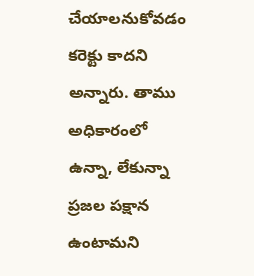చేయాలనుకోవడం కరెక్టు కాదని అన్నారు. తాము అధికారంలో ఉన్నా, లేకున్నా ప్రజల పక్షాన ఉంటామని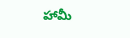హామీ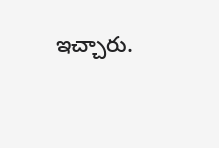ఇచ్చారు.